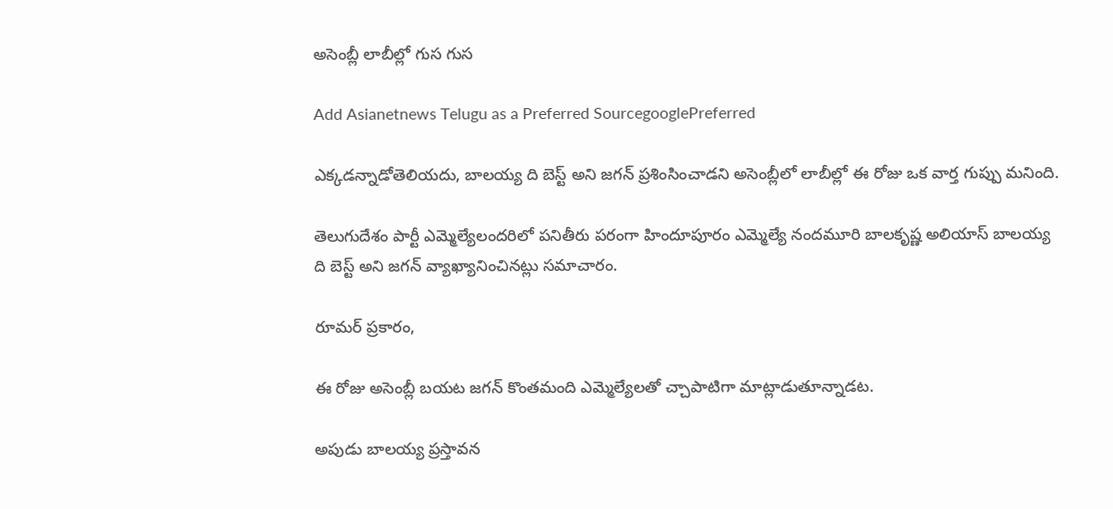అసెంబ్లీ లాబీల్లో గుస గుస

Add Asianetnews Telugu as a Preferred SourcegooglePreferred

ఎక్కడన్నాడోతెలియదు, బాలయ్య ది బెస్ట్ అని జగన్ ప్రశింసించాడని అసెంబ్లీలో లాబీల్లో ఈ రోజు ఒక వార్త గుప్పు మనింది.

తెలుగుదేశం పార్టీ ఎమ్మెల్యేలందరిలో పనితీరు పరంగా హిందూపూరం ఎమ్మెల్యే నందమూరి బాలకృష్ణ అలియాస్ బాలయ్య ది బెస్ట్ అని జగన్ వ్యాఖ్యానించినట్లు సమాచారం.

రూమర్ ప్రకారం,

ఈ రోజు అసెంబ్లీ బయట జగన్ కొంతమంది ఎమ్మెల్యేలతో చ్చాపాటిగా మాట్లాడుతూన్నాడట.

అపుడు బాలయ్య ప్రస్తావన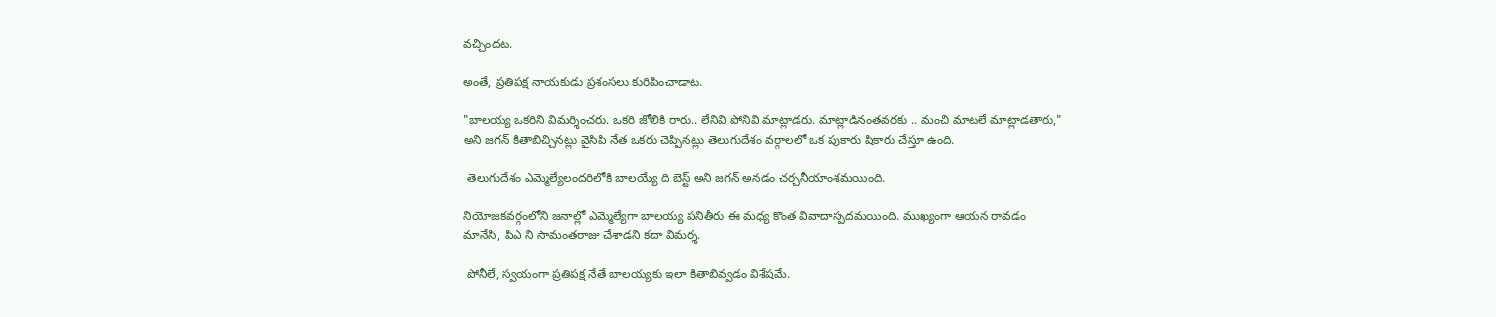వచ్చిందట.

అంతే, ప్రతిపక్ష నాయకుడు ప్రశంసలు కురిపించాడాట.

"బాలయ్య ఒకరిని విమర్శించరు. ఒకరి జోలికి రారు.. లేనివి పోనివి మాట్లాడరు. మాట్లాడినంతవరకు .. మంచి మాటలే మాట్లాడతారు," అని జగన్ కితాబిచ్చినట్లు వైసిపి నేత ఒకరు చెప్పినట్లు తెలుగుదేశం వర్గాలలో ఒక పుకారు షికారు చేస్తూ ఉంది.

 తెలుగుదేశం ఎమ్మెల్యేలందరిలోకి బాలయ్యే ది బెస్ట్ అని జగన్ అనడం చర్చనీయాంశమయింది.

నియోజకవర్గంలోని జనాల్లో ఎమ్మెల్యేగా బాలయ్య పనితీరు ఈ మధ్య కొంత వివాదాస్పదమయింది. ముఖ్యంగా ఆయన రావడం మానేసి, పిఎ ని సామంతరాజు చేశాడని కదా విమర్శ.

 పోనీలే, స్వయంగా ప్రతిపక్ష నేతే బాలయ్యకు ఇలా కితాబివ్వడం విశేషమే.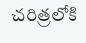చరిత్రలోకి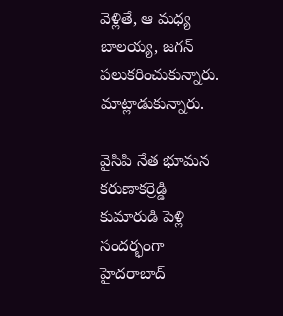వెళ్లితే, ఆ మధ్య బాలయ్య, జగన్ పలుకరించుకున్నారు. మాట్లాడుకున్నారు.

వైసిపి నేత భూమన కరుణాకర్రెడ్డి కుమారుడి పెళ్లి సందర్భంగా హైదరాబాద్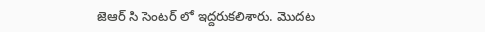జెఆర్ సి సెంటర్ లో ఇద్దరుకలిశారు. మొదట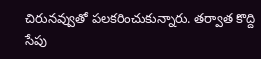చిరునవ్వుతో పలకరించుకున్నారు. తర్వాత కొద్ది సేపు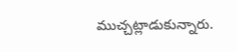ముచ్చట్లాడుకున్నారు.